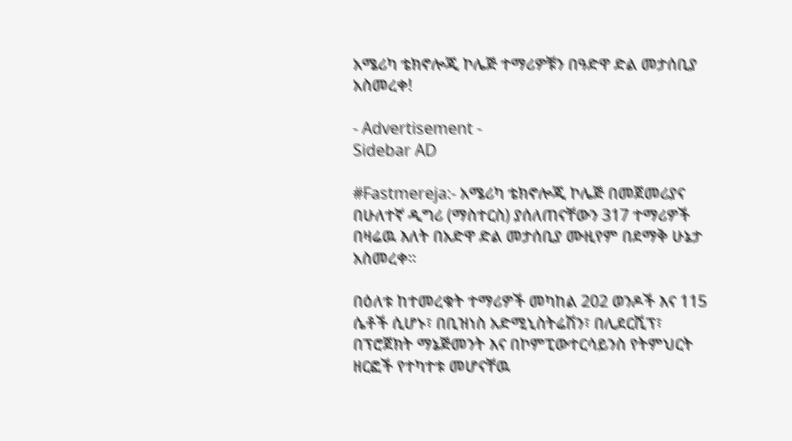አሜሪካ ቴክኖሎጂ ኮሌጅ ተማሪዎቹን በዓድዋ ድል መታሰቢያ አስመረቀ!

- Advertisement -
Sidebar AD

#Fastmereja:- አሜሪካ ቴክኖሎጂ ኮሌጅ በመጀመሪያና በሁለተኛ ዲግሪ (ማስተርስ) ያሰለጠናቸውን 317 ተማሪዎች በዛሬዉ እለት በአድዋ ድል መታሰቢያ ሙዚየም በደማቅ ሁኔታ አስመረቀ።

በዕለቱ ከተመረቁት ተማሪዎች መካከል 202 ወንዶች እና 115 ሴቶች ሲሆኑ፣ በቢዝነስ አድሚኒስትሬሽን፣ በሊደርሺፕ፣ በፕሮጀክት ማኔጅመንት እና በኮምፒውተርሳይንስ የትምህርት ዘርፎች የተካተቱ መሆናቸዉ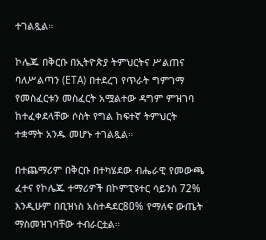ተገልጿል።

ኮሌጁ በቅርቡ በኢትዮጵያ ትምህርትና ሥልጠና ባለሥልጣን (ETA) በተደረገ የጥራት ግምገማ የመስፈርቱን መስፈርት አሟልተው ዳግም ምዝገባ ከተፈቀደላቸው ሶስት የግል ከፍተኛ ትምህርት ተቋማት አንዱ መሆኑ ተገልጿል።

በተጨማሪም በቅርቡ በተካሄደው ብሔራዊ የመውጫ ፈተና የኮሌጁ ተማሪዎች በኮምፒዩተር ሳይንስ 72% እንዲሁም በቢዝነስ አስተዳደር80% የማለፍ ውጤት ማስመዝገባቸው ተብራርቷል።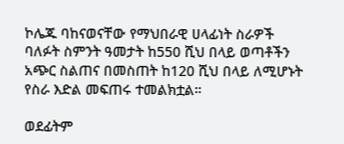ኮሌጁ ባከናወናቸው የማህበራዊ ሀላፊነት ስራዎች ባለፉት ስምንት ዓመታት ከ550 ሺህ በላይ ወጣቶችን አጭር ስልጠና በመስጠት ከ120 ሺህ በላይ ለሚሆኑት የስራ እድል መፍጠሩ ተመልክቷል።

ወደፊትም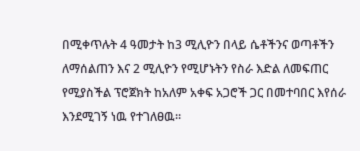በሚቀጥሉት 4 ዓመታት ከ3 ሚሊዮን በላይ ሴቶችንና ወጣቶችን ለማሰልጠን እና 2 ሚሊዮን የሚሆኑትን የስራ እድል ለመፍጠር የሚያስችል ፕሮጀክት ከአለም አቀፍ አጋሮች ጋር በመተባበር እየሰራ እንደሚገኝ ነዉ የተገለፀዉ።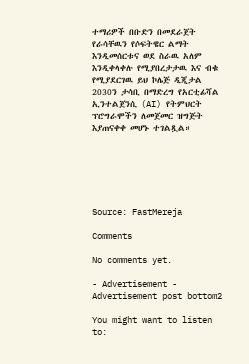ተማሪዎች በቡድን በመደራጀት የራሳቸዉን የሶፍትዌር ልማት እንዲመሰርቱና ወደ ስራዉ አለም እንዲቀላቀሉ የሚያበረታታዉ እና ብቁ የሚያደርገዉ ይህ ኮሌጅ ዲጂታል 2030ን ታሳቢ በማድረግ የአርቲፊሻል ኢንተልጀንሲ (AI) የትምህርት ፕሮግራሞችን ለመጀመር ዝግጅት እያጠናቀቀ መሆኑ ተገልጿል።






Source: FastMereja

Comments

No comments yet.

- Advertisement -
Advertisement post bottom2

You might want to listen to: